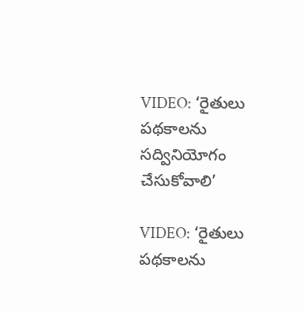VIDEO: ‘రైతులు పథకాలను సద్వినియోగం చేసుకోవాలి’

VIDEO: ‘రైతులు పథకాలను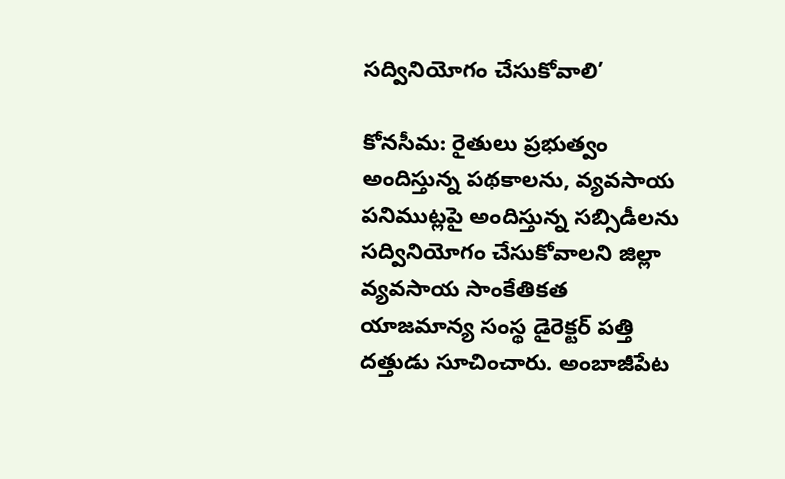సద్వినియోగం చేసుకోవాలి’

కోనసీమ: రైతులు ప్రభుత్వం అందిస్తున్న పథకాలను, వ్యవసాయ పనిముట్లపై అందిస్తున్న సబ్సిడీలను సద్వినియోగం చేసుకోవాలని జిల్లా వ్యవసాయ సాంకేతికత యాజమాన్య సంస్థ డైరెక్టర్ పత్తి దత్తుడు సూచించారు. అంబాజీపేట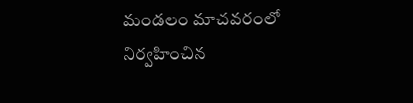మండలం మాచవరంలో నిర్వహించిన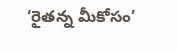‘రైతన్న మీకోసం’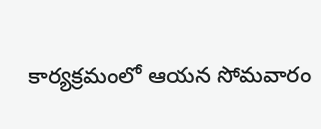కార్యక్రమంలో ఆయన సోమవారం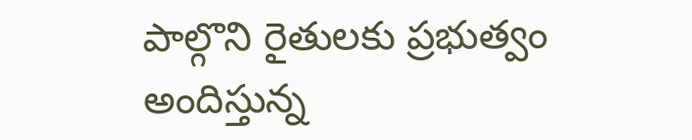పాల్గొని రైతులకు ప్రభుత్వం అందిస్తున్న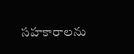సహకారాలను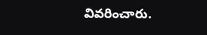వివరించారు.